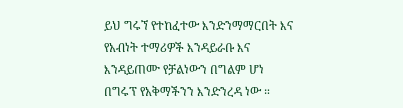ይህ ግሩኘ የተከፈተው እንድንማማርበት እና የአብነት ተማሪዎች እንዳይራቡ እና እንዳይጠሙ የቻልነውን በግልም ሆነ በግሩፕ የአቅማችንን እንድንረዳ ነው ።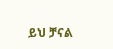ይህ ቻናል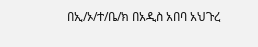በኢ/ኦ/ተ/ቤ/ክ በአዲስ አበባ አህጉረ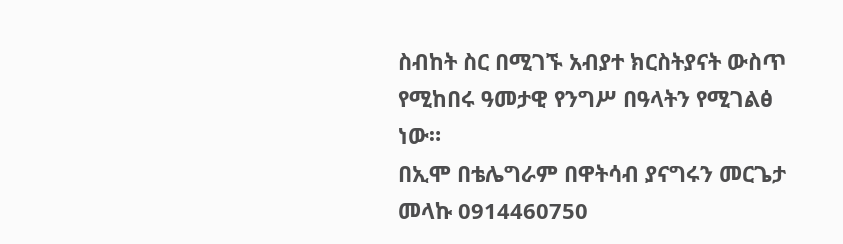ስብከት ስር በሚገኙ አብያተ ክርስትያናት ውስጥ የሚከበሩ ዓመታዊ የንግሥ በዓላትን የሚገልፅ ነው።
በኢሞ በቴሌግራም በዋትሳብ ያናግሩን መርጌታ መላኩ 0914460750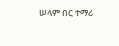ሠላም በር ተማሪ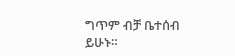ግጥም ብቻ ቤተሰብ ይሁኑ።